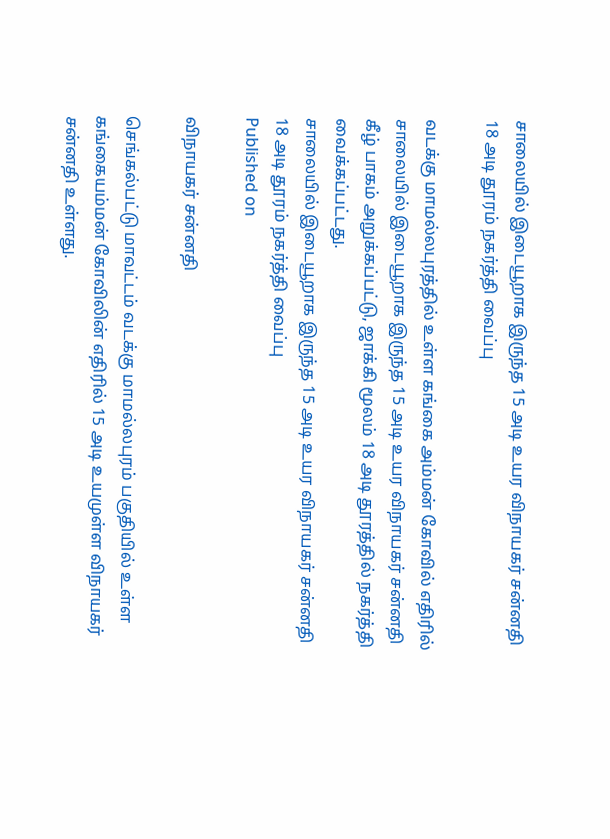சாலையில் இடையூறாக இருந்த 15 அடி உயர விநாயகர் சன்னதி 18 அடி தூரம் நகர்த்தி வைப்பு

வடக்கு மாமல்லபுரத்தில் உள்ள கங்கை அம்மன் கோவில் எதிரில் சாலையில் இடையூறாக இருந்த 15 அடி உயர விநாயகர் சன்னதி கீழ் பாகம் அறுக்கப்பட்டு, ஜாக்கி மூலம் 18 அடி தூரத்தில் நகர்த்தி வைக்கப்பட்டது.
சாலையில் இடையூறாக இருந்த 15 அடி உயர விநாயகர் சன்னதி 18 அடி தூரம் நகர்த்தி வைப்பு
Published on

விநாயகர் சன்னதி

செங்கல்பட்டு மாவட்டம் வடக்கு மாமல்லபுரம் பகுதியில் உள்ள கங்கையம்மன் கோவிலின் எதிரில் 15 அடி உயமுள்ள விநாயகர் சன்னதி உள்ளது.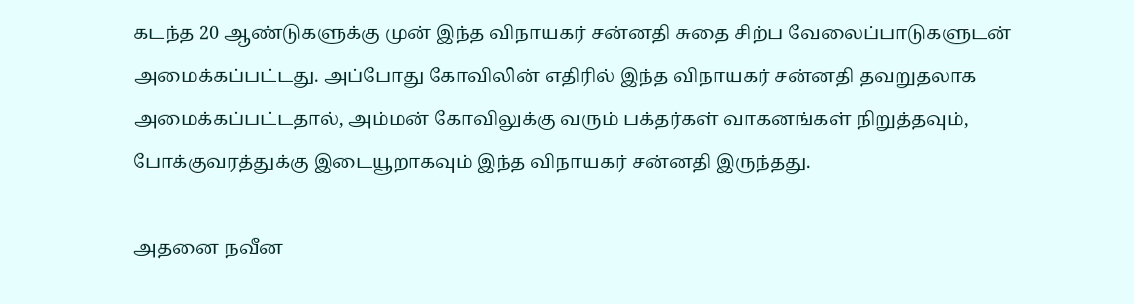கடந்த 20 ஆண்டுகளுக்கு முன் இந்த விநாயகர் சன்னதி சுதை சிற்ப வேலைப்பாடுகளுடன் அமைக்கப்பட்டது. அப்போது கோவிலின் எதிரில் இந்த விநாயகர் சன்னதி தவறுதலாக அமைக்கப்பட்டதால், அம்மன் கோவிலுக்கு வரும் பக்தர்கள் வாகனங்கள் நிறுத்தவும், போக்குவரத்துக்கு இடையூறாகவும் இந்த விநாயகர் சன்னதி இருந்தது.

அதனை நவீன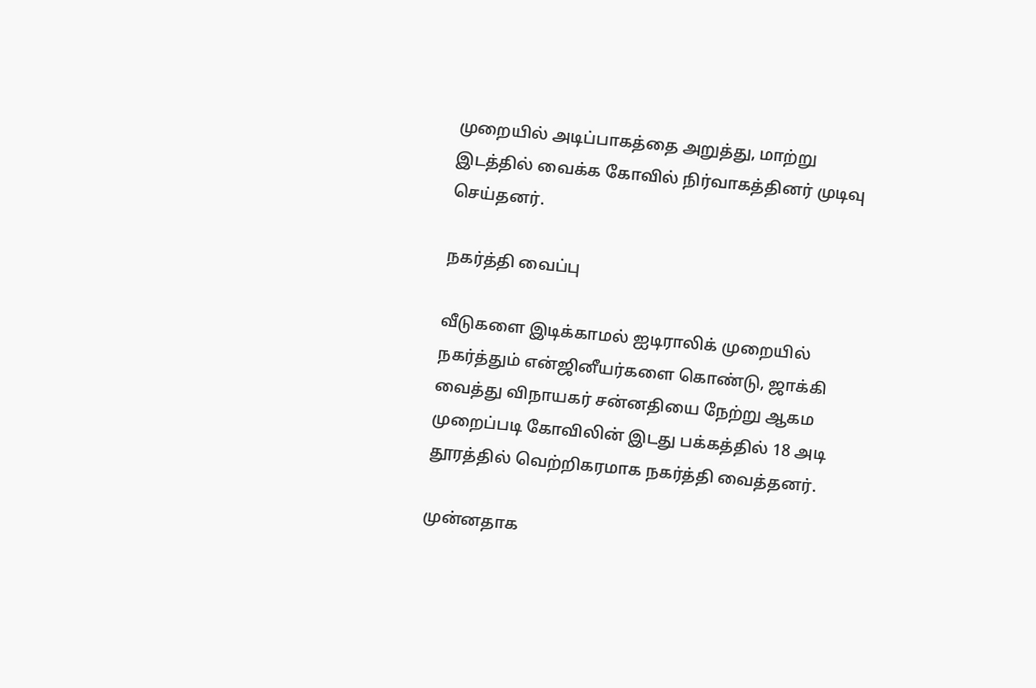முறையில் அடிப்பாகத்தை அறுத்து, மாற்று இடத்தில் வைக்க கோவில் நிர்வாகத்தினர் முடிவு செய்தனர்.

நகர்த்தி வைப்பு

வீடுகளை இடிக்காமல் ஐடிராலிக் முறையில் நகர்த்தும் என்ஜினீயர்களை கொண்டு, ஜாக்கி வைத்து விநாயகர் சன்னதியை நேற்று ஆகம முறைப்படி கோவிலின் இடது பக்கத்தில் 18 அடி தூரத்தில் வெற்றிகரமாக நகர்த்தி வைத்தனர்.

முன்னதாக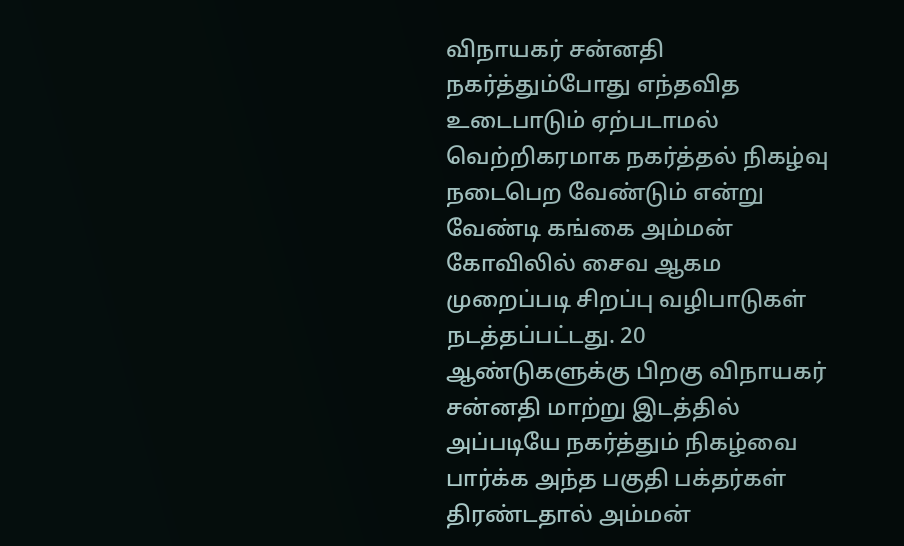விநாயகர் சன்னதி நகர்த்தும்போது எந்தவித உடைபாடும் ஏற்படாமல் வெற்றிகரமாக நகர்த்தல் நிகழ்வு நடைபெற வேண்டும் என்று வேண்டி கங்கை அம்மன் கோவிலில் சைவ ஆகம முறைப்படி சிறப்பு வழிபாடுகள் நடத்தப்பட்டது. 20 ஆண்டுகளுக்கு பிறகு விநாயகர் சன்னதி மாற்று இடத்தில் அப்படியே நகர்த்தும் நிகழ்வை பார்க்க அந்த பகுதி பக்தர்கள் திரண்டதால் அம்மன்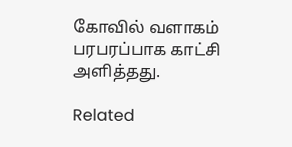கோவில் வளாகம் பரபரப்பாக காட்சி அளித்தது.

Related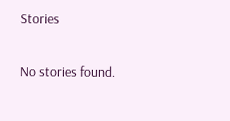Stories

No stories found.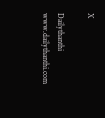X

Dailythanthi
www.dailythanthi.com